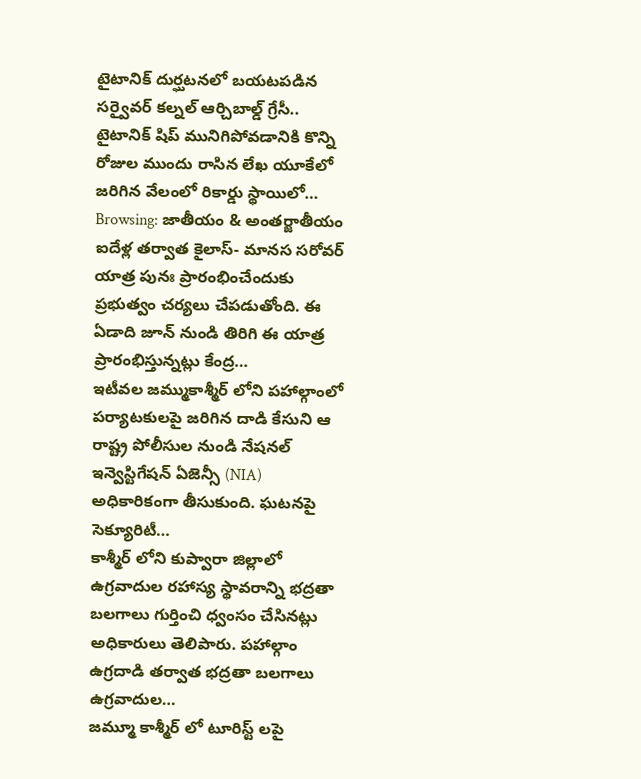టైటానిక్ దుర్ఘటనలో బయటపడిన సర్వైవర్ కల్నల్ ఆర్చిబాల్డ్ గ్రేసీ.. టైటానిక్ షిప్ మునిగిపోవడానికి కొన్ని రోజుల ముందు రాసిన లేఖ యూకేలో జరిగిన వేలంలో రికార్డు స్థాయిలో…
Browsing: జాతీయం & అంతర్జాతీయం
ఐదేళ్ల తర్వాత కైలాస్- మానస సరోవర్ యాత్ర పునః ప్రారంభించేందుకు ప్రభుత్వం చర్యలు చేపడుతోంది. ఈ ఏడాది జూన్ నుండి తిరిగి ఈ యాత్ర ప్రారంభిస్తున్నట్లు కేంద్ర…
ఇటీవల జమ్ముకాశ్మీర్ లోని పహాల్గాంలో పర్యాటకులపై జరిగిన దాడి కేసుని ఆ రాష్ట్ర పోలీసుల నుండి నేషనల్ ఇన్వెస్టిగేషన్ ఏజెన్సీ (NIA) అధికారికంగా తీసుకుంది. ఘటనపై సెక్యూరిటీ…
కాశ్మీర్ లోని కుప్వారా జిల్లాలో ఉగ్రవాదుల రహాస్య స్థావరాన్ని భద్రతా బలగాలు గుర్తించి ధ్వంసం చేసినట్లు అధికారులు తెలిపారు. పహాల్గాం ఉగ్రదాడి తర్వాత భద్రతా బలగాలు ఉగ్రవాదుల…
జమ్మూ కాశ్మీర్ లో టూరిస్ట్ లపై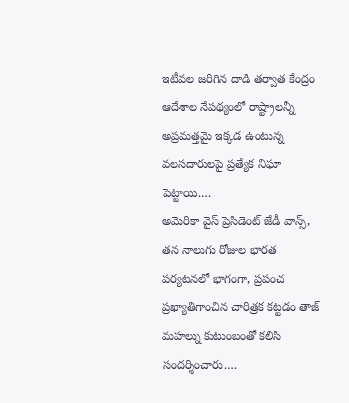ఇటీవల జరిగిన దాడి తర్వాత కేంద్రం ఆదేశాల నేపథ్యంలో రాష్ట్రాలన్నీ అప్రమత్తమై ఇక్కడ ఉంటున్న వలసదారులపై ప్రత్యేక నిఘా పెట్టాయి.…
అమెరికా వైస్ ప్రెసిడెంట్ జేడీ వాన్స్, తన నాలుగు రోజుల భారత పర్యటనలో భాగంగా, ప్రపంచ ప్రఖ్యాతిగాంచిన చారిత్రక కట్టడం తాజ్ మహల్ను కుటుంబంతో కలిసి సందర్శించారు.…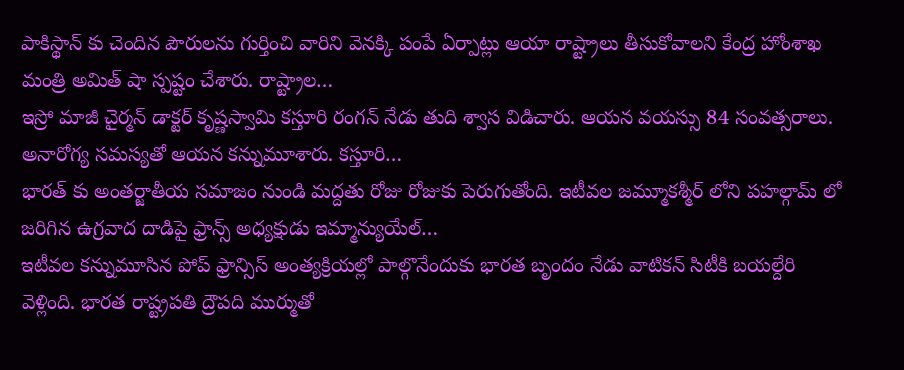పాకిస్థాన్ కు చెందిన పౌరులను గుర్తించి వారిని వెనక్కి పంపే ఏర్పాట్లు ఆయా రాష్ట్రాలు తీసుకోవాలని కేంద్ర హోంశాఖ మంత్రి అమిత్ షా స్పష్టం చేశారు. రాష్ట్రాల…
ఇస్రో మాజీ చైర్మన్ డాక్టర్ కృష్ణస్వామి కస్తూరి రంగన్ నేడు తుది శ్వాస విడిచారు. ఆయన వయస్సు 84 సంవత్సరాలు. అనారోగ్య సమస్యతో ఆయన కన్నుమూశారు. కస్తూరి…
భారత్ కు అంతర్జాతీయ సమాజం నుండి మద్దతు రోజు రోజుకు పెరుగుతోంది. ఇటీవల జమ్మూకశ్మీర్ లోని పహల్గామ్ లో జరిగిన ఉగ్రవాద దాడిపై ఫ్రాన్స్ అధ్యక్షుడు ఇమ్మాన్యుయేల్…
ఇటీవల కన్నుమూసిన పోప్ ఫ్రాన్సిస్ అంత్యక్రియల్లో పాల్గొనేందుకు భారత బృందం నేడు వాటికన్ సిటీకి బయల్దేరి వెళ్లింది. భారత రాష్ట్రపతి ద్రౌపది ముర్ముతో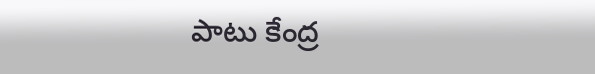పాటు కేంద్ర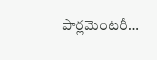పార్లమెంటరీ…